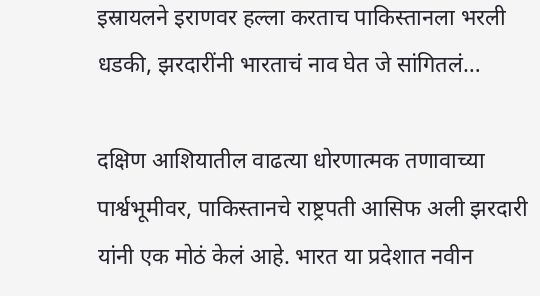इस्रायलने इराणवर हल्ला करताच पाकिस्तानला भरली धडकी, झरदारींनी भारताचं नाव घेत जे सांगितलं…

दक्षिण आशियातील वाढत्या धोरणात्मक तणावाच्या पार्श्वभूमीवर, पाकिस्तानचे राष्ट्रपती आसिफ अली झरदारी यांनी एक मोठं केलं आहे. भारत या प्रदेशात नवीन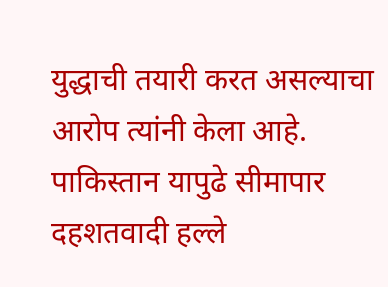युद्धाची तयारी करत असल्याचा आरोप त्यांनी केला आहे. पाकिस्तान यापुढे सीमापार दहशतवादी हल्ले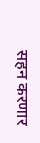सहन करणार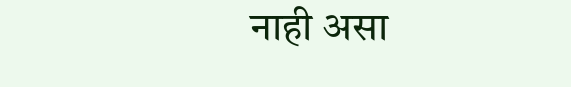नाही असा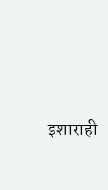इशाराही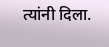त्यांनी दिला.